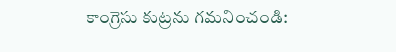కాంగ్రెసు కుట్రను గమనించండి: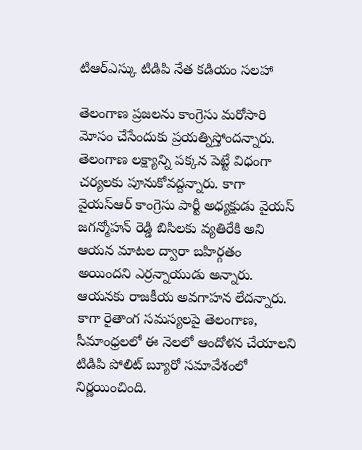టిఆర్ఎస్కు టిడిపి నేత కడియం సలహా

తెలంగాణ ప్రజలను కాంగ్రెసు మరోసారి మోసం చేసేందుకు ప్రయత్నిస్తోందన్నారు. తెలంగాణ లక్ష్యాన్ని పక్కన పెట్టే విధంగా చర్యలకు పూనుకోవద్దన్నారు. కాగా వైయస్ఆర్ కాంగ్రెసు పార్టీ అధ్యక్షుడు వైయస్ జగన్మోహన్ రెడ్డి బిసిలకు వ్యతిరేకి అని ఆయన మాటల ద్వారా బహిర్గతం అయిందని ఎర్రన్నాయుడు అన్నారు. ఆయనకు రాజకీయ అవగాహన లేదన్నారు. కాగా రైతాంగ సమస్యలపై తెలంగాణ, సీమాంధ్రలలో ఈ నెలలో ఆందోళన చేయాలని టిడిపి పోలిట్ బ్యూరో సమావేశంలో నిర్ణయించింది.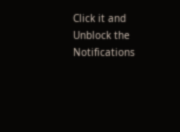Click it and Unblock the Notifications